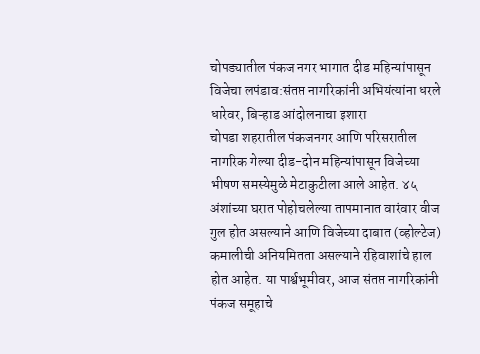चोपड्यातील पंकज नगर भागात दीड महिन्यांपासून विजेचा लपंडाव:संतप्त नागरिकांनी अभियंत्यांना धरले धारेवर, बिऱ्हाड आंदोलनाचा इशारा
चोपडा शहरातील पंकजनगर आणि परिसरातील नागरिक गेल्या दीड-दोन महिन्यांपासून विजेच्या भीषण समस्येमुळे मेटाकुटीला आले आहेत. ४५ अंशांच्या घरात पोहोचलेल्या तापमानात वारंवार वीज गुल होत असल्याने आणि विजेच्या दाबात (व्होल्टेज) कमालीची अनियमितता असल्याने रहिवाशांचे हाल होत आहेत. या पार्श्वभूमीवर, आज संतप्त नागरिकांनी पंकज समूहाचे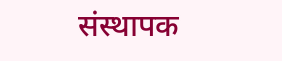संस्थापक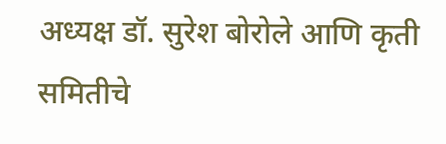अध्यक्ष डॉ. सुरेश बोरोले आणि कृती समितीचे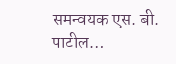समन्वयक एस. बी. पाटील…